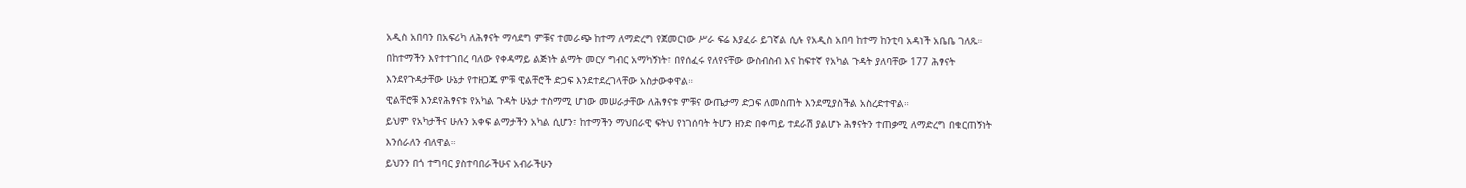አዲስ አበባን በአፍሪካ ለሕፃናት ማሳደግ ምቹና ተመራጭ ከተማ ለማድረግ የጀመርነው ሥራ ፍሬ እያፈራ ይገኛል ሲሉ የአዲስ አበባ ከተማ ከንቲባ አዳነች አቤቤ ገለጹ።
በከተማችን እየተተገበረ ባለው የቀዳማይ ልጅነት ልማት መርሃ ግብር አማካኝነት፣ በየሰፈሩ የለየናቸው ውስብስብ እና ከፍተኛ የአካል ጉዳት ያለባቸው 177 ሕፃናት እንደየጉዳታቸው ሁኔታ የተዘጋጁ ምቹ ዊልቸሮች ድጋፍ እንደተደረገላቸው አስታውቀዋል።
ዊልቸሮቹ እንደየሕፃናቱ የአካል ጉዳት ሁኔታ ተስማሚ ሆነው መሠራታቸው ለሕፃናቱ ምቹና ውጤታማ ድጋፍ ለመስጠት እንደሚያስችል አስረድተዋል።
ይህም የአካታችና ሁሉን አቀፍ ልማታችን አካል ሲሆን፣ ከተማችን ማህበራዊ ፍትህ የነገሰባት ትሆን ዘንድ በቀጣይ ተደራሽ ያልሆኑ ሕፃናትን ተጠቃሚ ለማድረግ በቁርጠኝነት እንሰራለን ብለዋል።
ይህንን በጎ ተግባር ያስተባበራችሁና አብራችሁን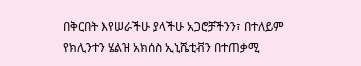በቅርበት እየሠራችሁ ያላችሁ አጋሮቻችንን፣ በተለይም የክሊንተን ሄልዝ አክሰስ ኢኒሼቲቭን በተጠቃሚ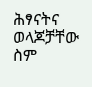ሕፃናትና ወላጆቻቸው ስም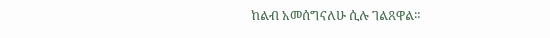ከልብ አመሰግናለሁ ሲሉ ገልጸዋል።